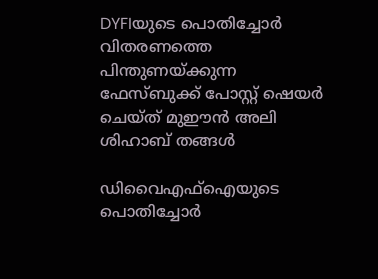DYFIയുടെ പൊതിച്ചോർ വിതരണത്തെ പിന്തുണയ്ക്കുന്ന ഫേസ്ബുക്ക് പോസ്റ്റ് ഷെയ‍ർ ചെയ്ത് മുഈൻ അലി ശിഹാബ് തങ്ങൾ

ഡിവൈഎഫ്ഐയുടെ പൊതിച്ചോർ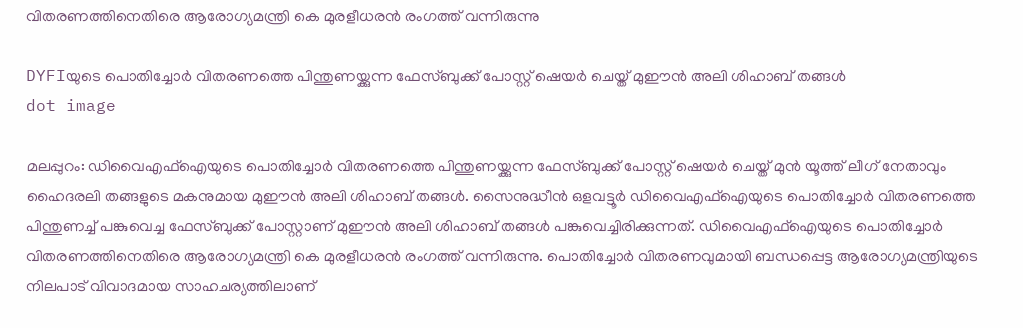വിതരണത്തിനെതിരെ ആരോഗ്യമന്ത്രി കെ മുരളീധരൻ രംഗത്ത് വന്നിരുന്നു

DYFIയുടെ പൊതിച്ചോർ വിതരണത്തെ പിന്തുണയ്ക്കുന്ന ഫേസ്ബുക്ക് പോസ്റ്റ് ഷെയ‍ർ ചെയ്ത് മുഈൻ അലി ശിഹാബ് തങ്ങൾ
dot image

മലപ്പുറം: ഡിവൈഎഫ്‌ഐയുടെ പൊതിച്ചോർ വിതരണത്തെ പിന്തുണയ്ക്കുന്ന ഫേസ്ബുക്ക് പോസ്റ്റ് ഷെയ‍ർ ചെയ്ത് മുൻ യൂത്ത് ലീഗ് നേതാവും ഹൈദരലി തങ്ങളുടെ മകനുമായ മുഈൻ അലി ശിഹാബ് തങ്ങൾ. സൈനുദ്ധീൻ ഒളവട്ടൂർ ഡിവൈഎഫ്ഐയുടെ പൊതിച്ചോർ വിതരണത്തെ പിന്തുണച്ച് പങ്കുവെച്ച ഫേസ്ബുക്ക് പോസ്റ്റാണ് മുഈൻ അലി ശിഹാബ് തങ്ങൾ പങ്കുവെച്ചിരിക്കുന്നത്. ഡിവൈഎഫ്ഐയുടെ പൊതിച്ചോർ വിതരണത്തിനെതിരെ ആരോഗ്യമന്ത്രി കെ മുരളീധരൻ രംഗത്ത് വന്നിരുന്നു. പൊതിച്ചോർ വിതരണവുമായി ബന്ധപ്പെട്ട ആരോഗ്യമന്ത്രിയുടെ നിലപാട് വിവാദമായ സാഹചര്യത്തിലാണ്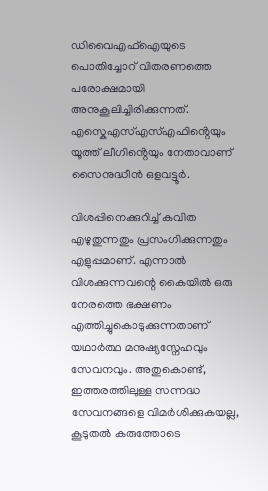ഡിവൈഎഫ്ഐയുടെ പൊതിച്ചോറ് വിതരണത്തെ പരോക്ഷമായി അനുകൂലിച്ചിരിക്കുന്നത്. എസ്കെഎസ്എസ്എഫിൻ്റെയും യൂത്ത് ലീഗിൻ്റെയും നേതാവാണ് സൈനുദ്ധീൻ ഒളവട്ടൂർ.

വിശപ്പിനെക്കുറിച്ച് കവിത എഴുതുന്നതും പ്രസംഗിക്കുന്നതും എളുപ്പമാണ്. എന്നാൽ വിശക്കുന്നവന്റെ കൈയിൽ ഒരു നേരത്തെ ഭക്ഷണം എത്തിച്ചുകൊടുക്കുന്നതാണ് യഥാർത്ഥ മനുഷ്യസ്നേഹവും സേവനവും. അതുകൊണ്ട്, ഇത്തരത്തിലുള്ള സന്നദ്ധ സേവനങ്ങളെ വിമർശിക്കുകയല്ല, കൂടുതൽ കരുത്തോടെ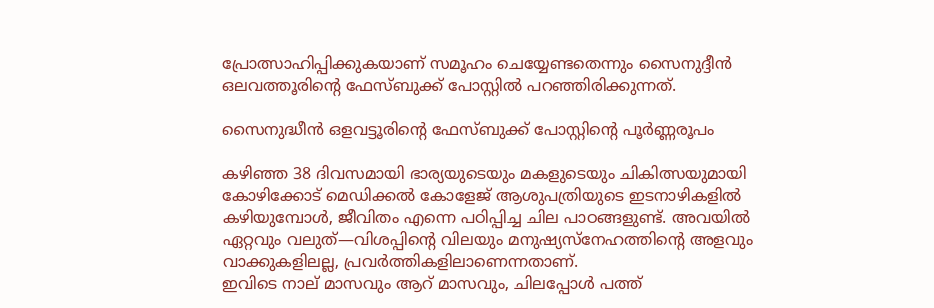പ്രോത്സാഹിപ്പിക്കുകയാണ് സമൂഹം ചെയ്യേണ്ടതെന്നും സൈനുദ്ദീൻ ഒലവത്തൂരിൻ്റെ ഫേസ്ബുക്ക് പോസ്റ്റിൽ പറഞ്ഞിരിക്കുന്നത്.

സൈനുദ്ധീൻ ഒളവട്ടൂരിൻ്റെ ഫേസ്ബുക്ക് പോസ്റ്റിൻ്റെ പൂർണ്ണരൂപം

കഴിഞ്ഞ 38 ദിവസമായി ഭാര്യയുടെയും മകളുടെയും ചികിത്സയുമായി കോഴിക്കോട് മെഡിക്കൽ കോളേജ് ആശുപത്രിയുടെ ഇടനാഴികളിൽ കഴിയുമ്പോൾ, ജീവിതം എന്നെ പഠിപ്പിച്ച ചില പാഠങ്ങളുണ്ട്. അവയിൽ ഏറ്റവും വലുത്—വിശപ്പിന്റെ വിലയും മനുഷ്യസ്നേഹത്തിന്റെ അളവും വാക്കുകളിലല്ല, പ്രവർത്തികളിലാണെന്നതാണ്.
ഇവിടെ നാല് മാസവും ആറ് മാസവും, ചിലപ്പോൾ പത്ത്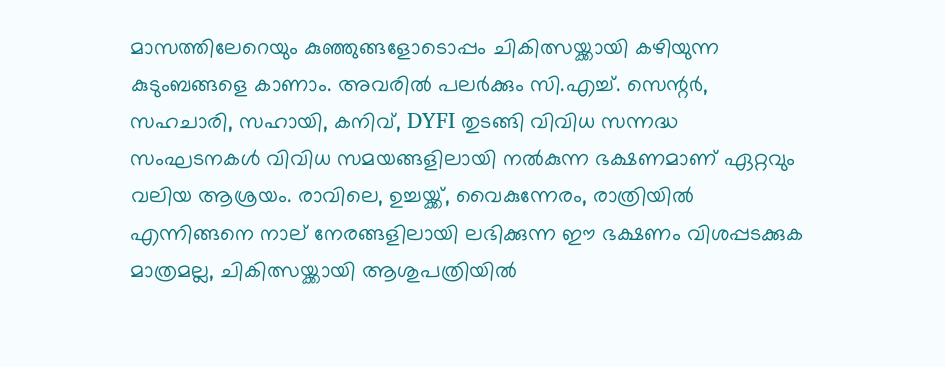മാസത്തിലേറെയും കുഞ്ഞുങ്ങളോടൊപ്പം ചികിത്സയ്ക്കായി കഴിയുന്ന കുടുംബങ്ങളെ കാണാം. അവരിൽ പലർക്കും സി.എച്ച്. സെന്റർ, സഹചാരി, സഹായി, കനിവ്, DYFI തുടങ്ങി വിവിധ സന്നദ്ധ സംഘടനകൾ വിവിധ സമയങ്ങളിലായി നൽകുന്ന ഭക്ഷണമാണ് ഏറ്റവും വലിയ ആശ്രയം. രാവിലെ, ഉച്ചയ്ക്ക്, വൈകുന്നേരം, രാത്രിയിൽ എന്നിങ്ങനെ നാല് നേരങ്ങളിലായി ലഭിക്കുന്ന ഈ ഭക്ഷണം വിശപ്പടക്കുക മാത്രമല്ല, ചികിത്സയ്ക്കായി ആശുപത്രിയിൽ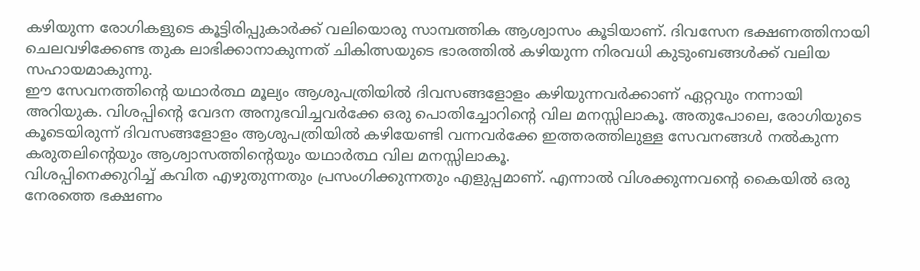കഴിയുന്ന രോഗികളുടെ കൂട്ടിരിപ്പുകാർക്ക് വലിയൊരു സാമ്പത്തിക ആശ്വാസം കൂടിയാണ്. ദിവസേന ഭക്ഷണത്തിനായി ചെലവഴിക്കേണ്ട തുക ലാഭിക്കാനാകുന്നത് ചികിത്സയുടെ ഭാരത്തിൽ കഴിയുന്ന നിരവധി കുടുംബങ്ങൾക്ക് വലിയ സഹായമാകുന്നു.
ഈ സേവനത്തിന്റെ യഥാർത്ഥ മൂല്യം ആശുപത്രിയിൽ ദിവസങ്ങളോളം കഴിയുന്നവർക്കാണ് ഏറ്റവും നന്നായി അറിയുക. വിശപ്പിന്റെ വേദന അനുഭവിച്ചവർക്കേ ഒരു പൊതിച്ചോറിന്റെ വില മനസ്സിലാകൂ. അതുപോലെ, രോഗിയുടെ കൂടെയിരുന്ന് ദിവസങ്ങളോളം ആശുപത്രിയിൽ കഴിയേണ്ടി വന്നവർക്കേ ഇത്തരത്തിലുള്ള സേവനങ്ങൾ നൽകുന്ന കരുതലിന്റെയും ആശ്വാസത്തിന്റെയും യഥാർത്ഥ വില മനസ്സിലാകൂ.
വിശപ്പിനെക്കുറിച്ച് കവിത എഴുതുന്നതും പ്രസംഗിക്കുന്നതും എളുപ്പമാണ്. എന്നാൽ വിശക്കുന്നവന്റെ കൈയിൽ ഒരു നേരത്തെ ഭക്ഷണം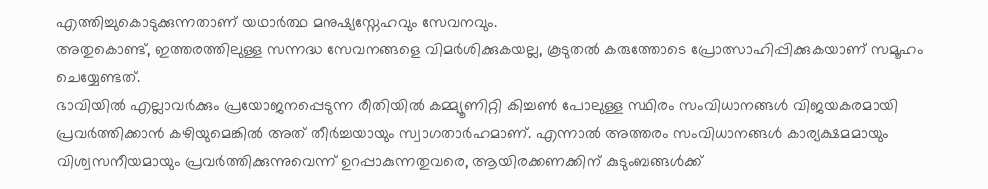എത്തിച്ചുകൊടുക്കുന്നതാണ് യഥാർത്ഥ മനുഷ്യസ്നേഹവും സേവനവും.
അതുകൊണ്ട്, ഇത്തരത്തിലുള്ള സന്നദ്ധ സേവനങ്ങളെ വിമർശിക്കുകയല്ല, കൂടുതൽ കരുത്തോടെ പ്രോത്സാഹിപ്പിക്കുകയാണ് സമൂഹം ചെയ്യേണ്ടത്.
ഭാവിയിൽ എല്ലാവർക്കും പ്രയോജനപ്പെടുന്ന രീതിയിൽ കമ്മ്യൂണിറ്റി കിച്ചൺ പോലുള്ള സ്ഥിരം സംവിധാനങ്ങൾ വിജയകരമായി പ്രവർത്തിക്കാൻ കഴിയുമെങ്കിൽ അത് തീർച്ചയായും സ്വാഗതാർഹമാണ്. എന്നാൽ അത്തരം സംവിധാനങ്ങൾ കാര്യക്ഷമമായും വിശ്വസനീയമായും പ്രവർത്തിക്കുന്നുവെന്ന് ഉറപ്പാകുന്നതുവരെ, ആയിരക്കണക്കിന് കുടുംബങ്ങൾക്ക്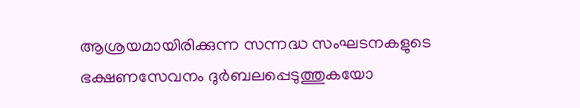ആശ്രയമായിരിക്കുന്ന സന്നദ്ധ സംഘടനകളുടെ ഭക്ഷണസേവനം ദുർബലപ്പെടുത്തുകയോ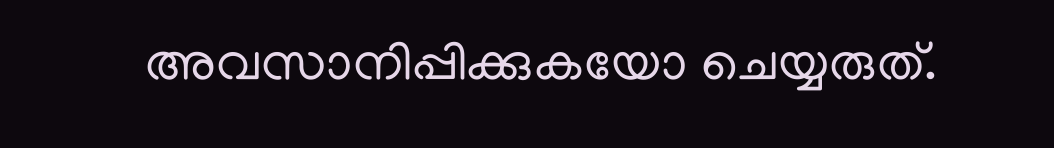അവസാനിപ്പിക്കുകയോ ചെയ്യരുത്.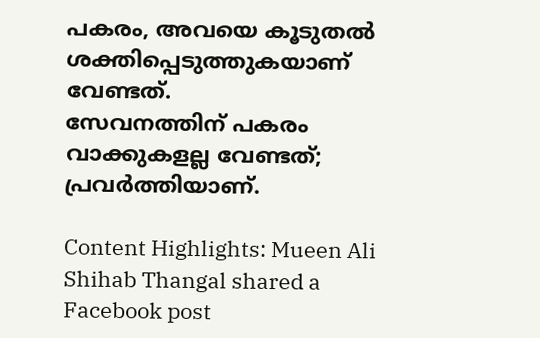പകരം, അവയെ കൂടുതൽ ശക്തിപ്പെടുത്തുകയാണ് വേണ്ടത്.
സേവനത്തിന് പകരം വാക്കുകളല്ല വേണ്ടത്; പ്രവർത്തിയാണ്.

Content Highlights: Mueen Ali Shihab Thangal shared a Facebook post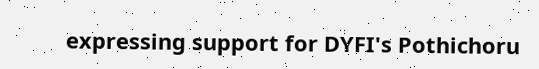expressing support for DYFI's Pothichoru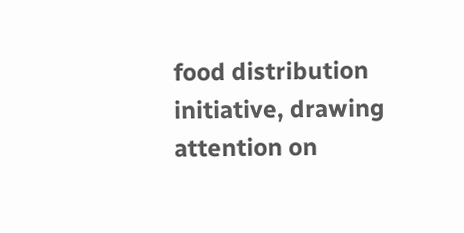food distribution initiative, drawing attention on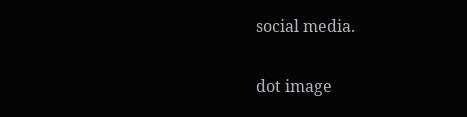social media.

dot image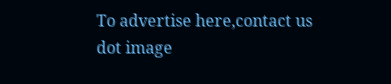To advertise here,contact us
dot image